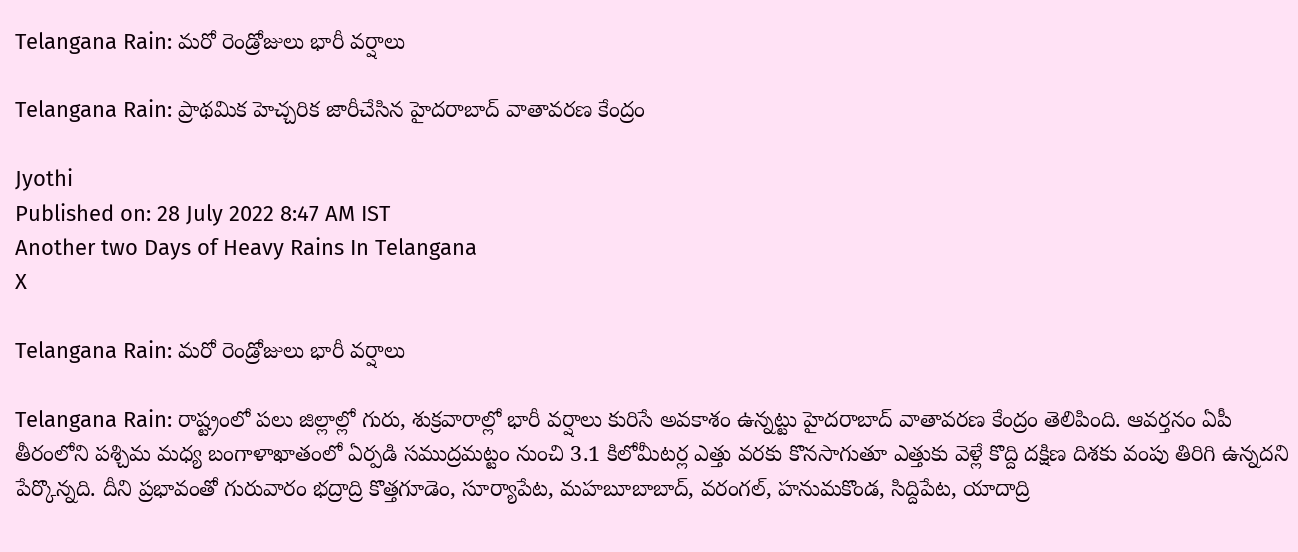Telangana Rain: మరో రెండ్రోజులు భారీ వర్షాలు

Telangana Rain: ప్రాథమిక హెచ్చరిక జారీచేసిన హైదరాబాద్‌ వాతావరణ కేంద్రం

Jyothi
Published on: 28 July 2022 8:47 AM IST
Another two Days of Heavy Rains In Telangana
X

Telangana Rain: మరో రెండ్రోజులు భారీ వర్షాలు

Telangana Rain: రాష్ట్రంలో పలు జిల్లాల్లో గురు, శుక్రవారాల్లో భారీ వర్షాలు కురిసే అవకాశం ఉన్నట్టు హైదరాబాద్‌ వాతావరణ కేంద్రం తెలిపింది. ఆవర్తనం ఏపీ తీరంలోని పశ్చిమ మధ్య బంగాళాఖాతంలో ఏర్పడి సముద్రమట్టం నుంచి 3.1 కిలోమీటర్ల ఎత్తు వరకు కొనసాగుతూ ఎత్తుకు వెళ్లే కొద్ది దక్షిణ దిశకు వంపు తిరిగి ఉన్నదని పేర్కొన్నది. దీని ప్రభావంతో గురువారం భద్రాద్రి కొత్తగూడెం, సూర్యాపేట, మహబూబాబాద్‌, వరంగల్‌, హనుమకొండ, సిద్దిపేట, యాదాద్రి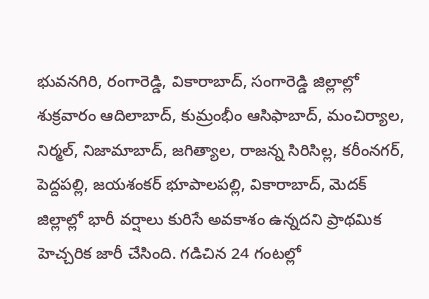భువనగిరి, రంగారెడ్డి, వికారాబాద్‌, సంగారెడ్డి జిల్లాల్లో శుక్రవారం ఆదిలాబాద్‌, కుమ్రంభీం ఆసిఫాబాద్‌, మంచిర్యాల, నిర్మల్‌, నిజామాబాద్‌, జగిత్యాల, రాజన్న సిరిసిల్ల, కరీంనగర్‌, పెద్దపల్లి, జయశంకర్‌ భూపాలపల్లి, వికారాబాద్‌, మెదక్‌ జిల్లాల్లో భారీ వర్షాలు కురిసే అవకాశం ఉన్నదని ప్రాథమిక హెచ్చరిక జారీ చేసింది. గడిచిన 24 గంటల్లో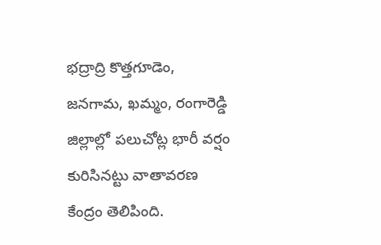భద్రాద్రి కొత్తగూడెం, జనగామ, ఖమ్మం, రంగారెడ్డి జిల్లాల్లో పలుచోట్ల భారీ వర్షం కురిసినట్టు వాతావరణ కేంద్రం తెలిపింది.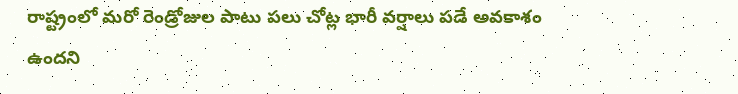రాష్ట్రంలో మరో రెండ్రోజుల పాటు పలు చోట్ల భారీ వర్షాలు పడే అవకాశం ఉందని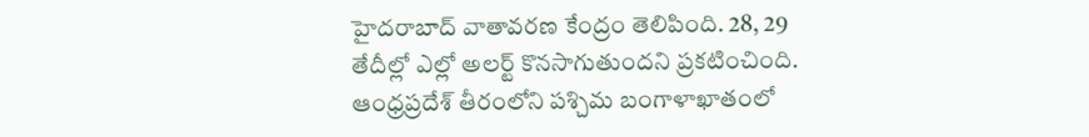హైదరాబాద్ వాతావరణ కేంద్రం తెలిపింది. 28, 29 తేదీల్లో ఎల్లో అలర్ట్ కొనసాగుతుందని ప్రకటించింది. ఆంధ్రప్రదేశ్ తీరంలోని పశ్చిమ బంగాళాఖాతంలో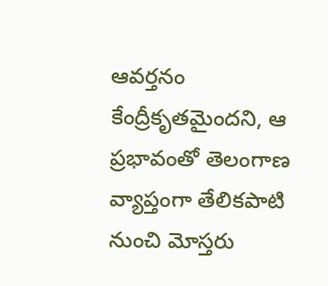ఆవర్తనం కేంద్రీకృతమైందని, ఆ ప్రభావంతో తెలంగాణ వ్యాప్తంగా తేలికపాటి నుంచి మోస్తరు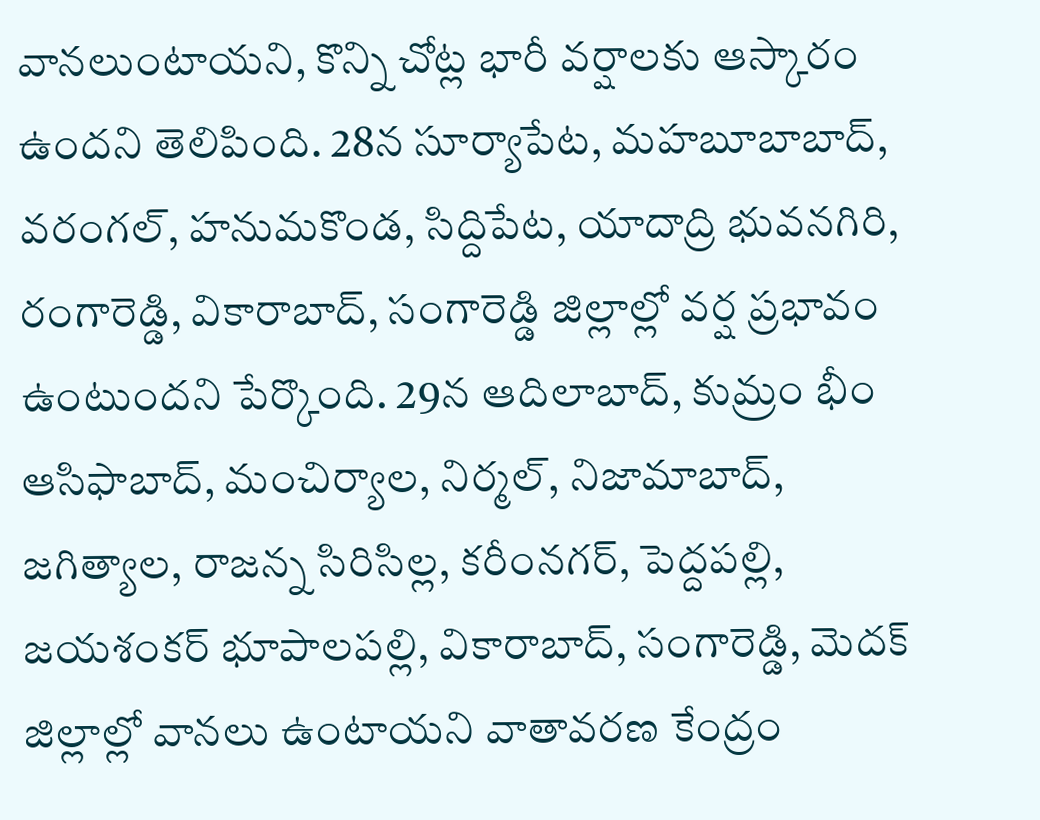వానలుంటాయని, కొన్ని చోట్ల భారీ వర్షాలకు ఆస్కారం ఉందని తెలిపింది. 28న సూర్యాపేట, మహబూబాబాద్, వరంగల్, హనుమకొండ, సిద్దిపేట, యాదాద్రి భువనగిరి, రంగారెడ్డి, వికారాబాద్, సంగారెడ్డి జిల్లాల్లో వర్ష ప్రభావం ఉంటుందని పేర్కొంది. 29న ఆదిలాబాద్, కుమ్రం భీం ఆసిఫాబాద్, మంచిర్యాల, నిర్మల్, నిజామాబాద్, జగిత్యాల, రాజన్న సిరిసిల్ల, కరీంనగర్, పెద్దపల్లి, జయశంకర్ భూపాలపల్లి, వికారాబాద్, సంగారెడ్డి, మెదక్ జిల్లాల్లో వానలు ఉంటాయని వాతావరణ కేంద్రం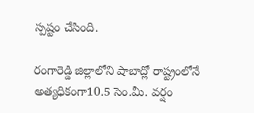స్పష్టం చేసింది.

రంగారెడ్డి జిల్లాలోని షాబాద్లో రాష్ట్రంలోనే అత్యధికంగా10.5 సెం.మీ. వర్షం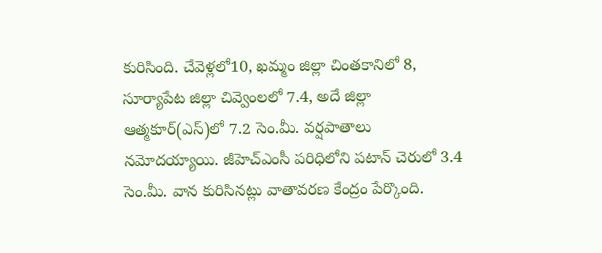కురిసింది. చేవెళ్లలో10, ఖమ్మం జిల్లా చింతకానిలో 8, సూర్యాపేట జిల్లా చివ్వెంలలో 7.4, అదే జిల్లా ఆత్మకూర్(ఎస్)లో 7.2 సెం.మీ. వర్షపాతాలు నమోదయ్యాయి. జీహెచ్ఎంసీ పరిధిలోని పటాన్ చెరులో 3.4 సెం.మీ. వాన కురిసినట్లు వాతావరణ కేంద్రం పేర్కొంది.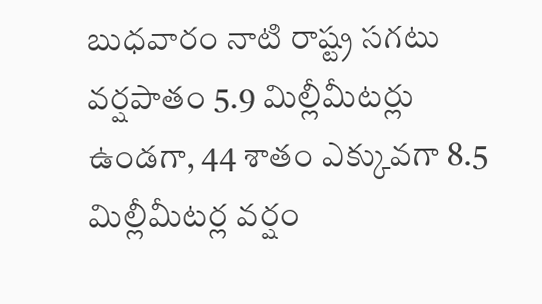బుధవారం నాటి రాష్ట్ర సగటు వర్షపాతం 5.9 మిల్లీమీటర్లు ఉండగా, 44 శాతం ఎక్కువగా 8.5 మిల్లీమీటర్ల వర్షం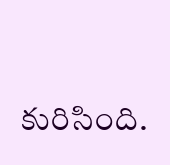కురిసింది.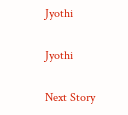Jyothi

Jyothi

Next Story